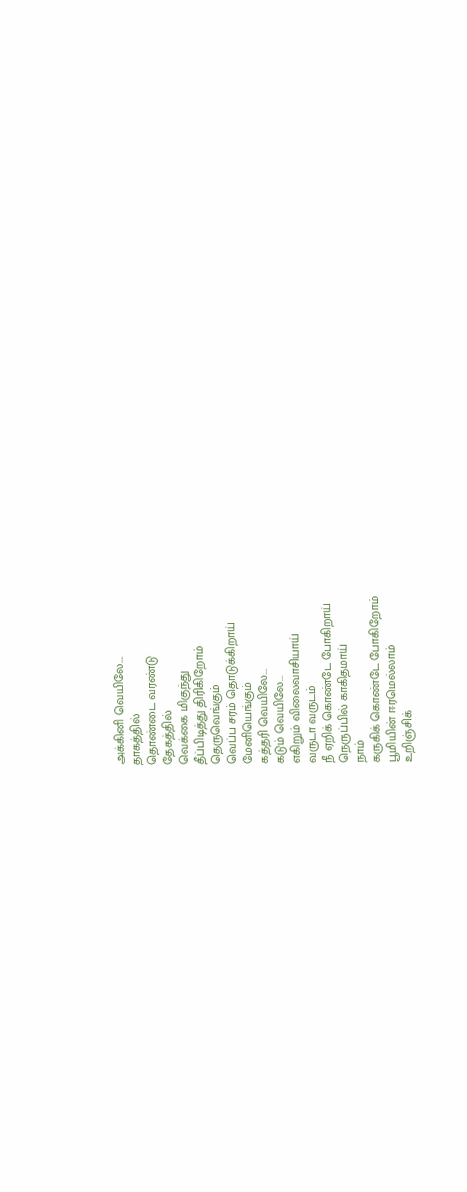அக்கினி வெயிலே….
தாகத்தில்
தொண்டை வரண்டு
தேகத்தில்
வெக்கை மிகுந்து
தீப்பிடித்து திரிகிறோம்
தெருவெங்கும்
வெப்ப சரம் தொடுக்கிறாய்
மேனியெங்கும்
கத்தரி வெயிலே...
கடும் வெயிலே...
எகிறும் விலைவாசியாய்
வருடா வருடம்
நீ ஏறிக் கொண்டே போகிறாய்
நெருப்பில் காகிதமாய்
நாம்
கருகிக் கொண்டே போகிறோம்
பூமியின் ஈரமெல்லாம்
உறிஞ்சிக்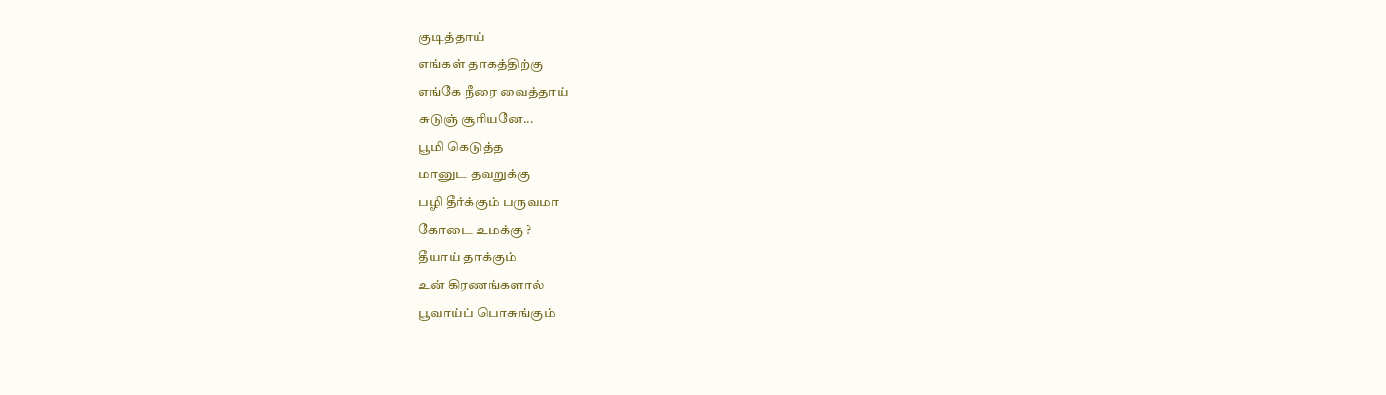குடித்தாய்
எங்கள் தாகத்திற்கு
எங்கே நீரை வைத்தாய்
சுடுஞ் சூரியனே...
பூமி கெடுத்த
மானுட தவறுக்கு
பழி தீர்க்கும் பருவமா
கோடை உமக்கு ?
தீயாய் தாக்கும்
உன் கிரணங்களால்
பூவாய்ப் பொசுங்கும்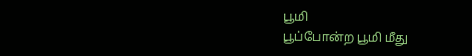பூமி
பூப்போன்ற பூமி மீது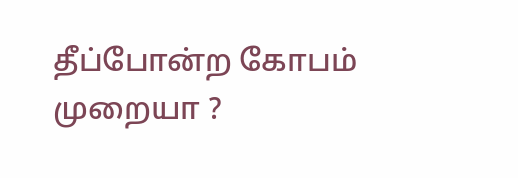தீப்போன்ற கோபம்
முறையா ?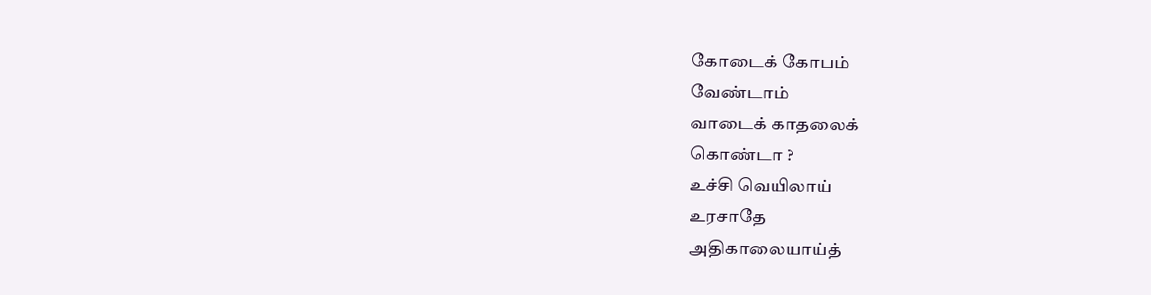கோடைக் கோபம்
வேண்டாம்
வாடைக் காதலைக்
கொண்டா ?
உச்சி வெயிலாய்
உரசாதே
அதிகாலையாய்த்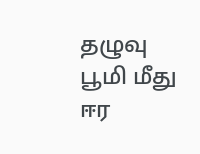தழுவு
பூமி மீது
ஈர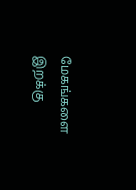மேகங்களை
இறக்கு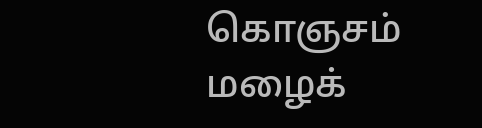கொஞசம்
மழைக்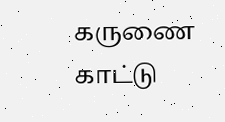கருணை
காட்டு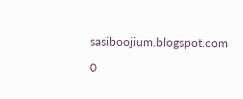sasiboojium.blogspot.com

0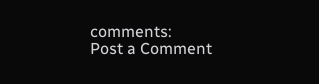comments:
Post a Comment